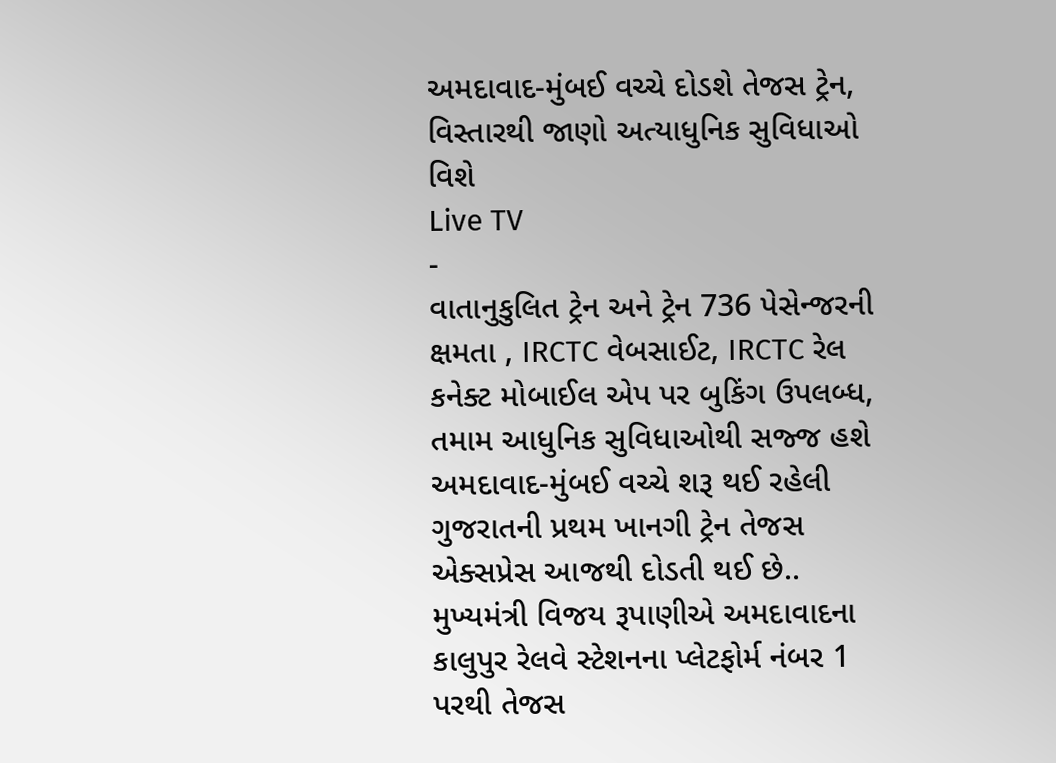અમદાવાદ-મુંબઈ વચ્ચે દોડશે તેજસ ટ્રેન, વિસ્તારથી જાણો અત્યાધુનિક સુવિધાઓ વિશે
Live TV
-
વાતાનુકુલિત ટ્રેન અને ટ્રેન 736 પેસેન્જરની ક્ષમતા , IRCTC વેબસાઈટ, IRCTC રેલ કનેક્ટ મોબાઈલ એપ પર બુકિંગ ઉપલબ્ધ, તમામ આધુનિક સુવિધાઓથી સજ્જ હશે
અમદાવાદ-મુંબઈ વચ્ચે શરૂ થઈ રહેલી ગુજરાતની પ્રથમ ખાનગી ટ્રેન તેજસ એક્સપ્રેસ આજથી દોડતી થઈ છે.. મુખ્યમંત્રી વિજય રૂપાણીએ અમદાવાદના કાલુપુર રેલવે સ્ટેશનના પ્લેટફોર્મ નંબર 1 પરથી તેજસ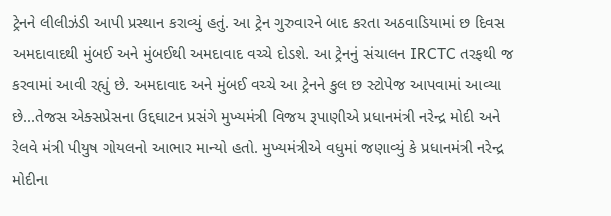ટ્રેનને લીલીઝંડી આપી પ્રસ્થાન કરાવ્યું હતું. આ ટ્રેન ગુરુવારને બાદ કરતા અઠવાડિયામાં છ દિવસ અમદાવાદથી મુંબઈ અને મુંબઈથી અમદાવાદ વચ્ચે દોડશે. આ ટ્રેનનું સંચાલન IRCTC તરફથી જ કરવામાં આવી રહ્યું છે. અમદાવાદ અને મુંબઈ વચ્ચે આ ટ્રેનને કુલ છ સ્ટોપેજ આપવામાં આવ્યા છે...તેજસ એક્સપ્રેસના ઉદ્દઘાટન પ્રસંગે મુખ્યમંત્રી વિજય રૂપાણીએ પ્રધાનમંત્રી નરેન્દ્ર મોદી અને રેલવે મંત્રી પીયુષ ગોયલનો આભાર માન્યો હતો. મુખ્યમંત્રીએ વધુમાં જણાવ્યું કે પ્રધાનમંત્રી નરેન્દ્ર મોદીના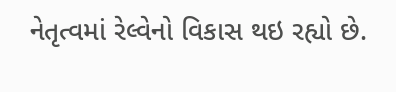નેતૃત્વમાં રેલ્વેનો વિકાસ થઇ રહ્યો છે.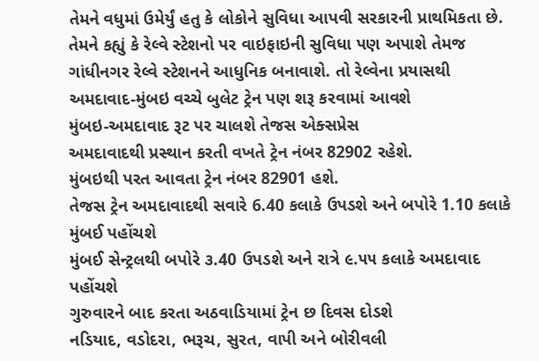તેમને વધુમાં ઉમેર્યું હતુ કે લોકોને સુવિધા આપવી સરકારની પ્રાથમિકતા છે. તેમને કહ્યું કે રેલ્વે સ્ટેશનો પર વાઇફાઇની સુવિધા પણ અપાશે તેમજ ગાંધીનગર રેલ્વે સ્ટેશનને આધુનિક બનાવાશે. તો રેલ્વેના પ્રયાસથી અમદાવાદ-મુંબઇ વચ્ચે બુલેટ ટ્રેન પણ શરૂ કરવામાં આવશે
મુંબઇ-અમદાવાદ રૂટ પર ચાલશે તેજસ એક્સપ્રેસ
અમદાવાદથી પ્રસ્થાન કરતી વખતે ટ્રેન નંબર 82902 રહેશે.
મુંબઇથી પરત આવતા ટ્રેન નંબર 82901 હશે.
તેજસ ટ્રેન અમદાવાદથી સવારે 6.40 કલાકે ઉપડશે અને બપોરે 1.10 કલાકે મુંબઈ પહોંચશે
મુંબઈ સેન્ટ્રલથી બપોરે ૩.40 ઉપડશે અને રાત્રે ૯.૫૫ કલાકે અમદાવાદ પહોંચશે
ગુરુવારને બાદ કરતા અઠવાડિયામાં ટ્રેન છ દિવસ દોડશે
નડિયાદ, વડોદરા, ભરૂચ, સુરત, વાપી અને બોરીવલી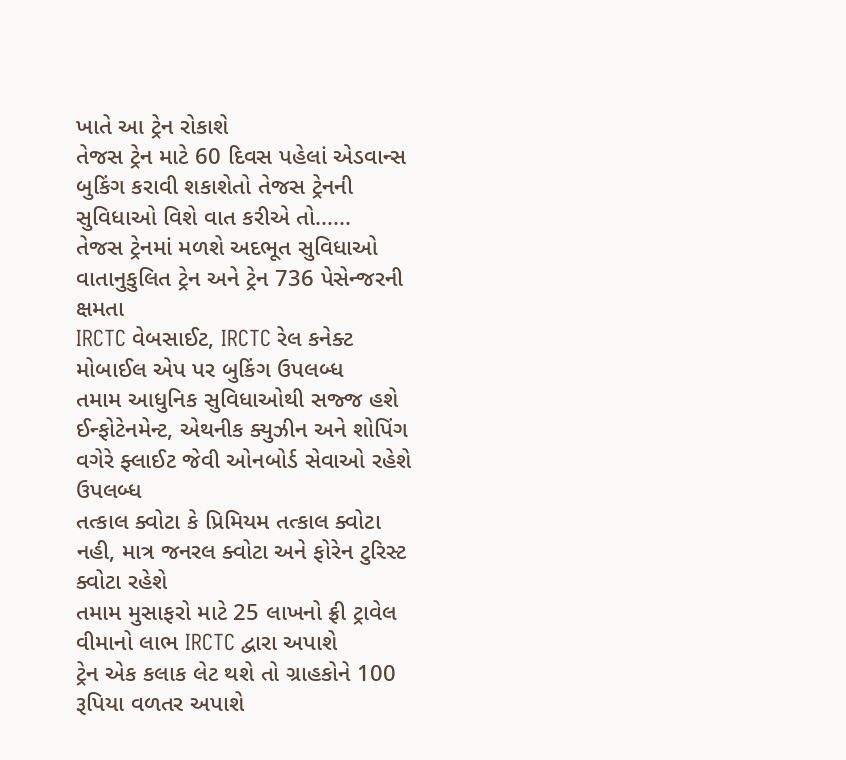ખાતે આ ટ્રેન રોકાશે
તેજસ ટ્રેન માટે 60 દિવસ પહેલાં એડવાન્સ બુકિંગ કરાવી શકાશેતો તેજસ ટ્રેનની સુવિધાઓ વિશે વાત કરીએ તો......
તેજસ ટ્રેનમાં મળશે અદભૂત સુવિધાઓ
વાતાનુકુલિત ટ્રેન અને ટ્રેન 736 પેસેન્જરની ક્ષમતા
IRCTC વેબસાઈટ, IRCTC રેલ કનેક્ટ મોબાઈલ એપ પર બુકિંગ ઉપલબ્ધ
તમામ આધુનિક સુવિધાઓથી સજ્જ હશે
ઈન્ફોટેનમેન્ટ, એથનીક ક્યુઝીન અને શોપિંગ વગેરે ફ્લાઈટ જેવી ઓનબોર્ડ સેવાઓ રહેશે ઉપલબ્ધ
તત્કાલ ક્વોટા કે પ્રિમિયમ તત્કાલ ક્વોટા નહી, માત્ર જનરલ ક્વોટા અને ફોરેન ટુરિસ્ટ ક્વોટા રહેશે
તમામ મુસાફરો માટે 25 લાખનો ફ્રી ટ્રાવેલ વીમાનો લાભ IRCTC દ્વારા અપાશે
ટ્રેન એક કલાક લેટ થશે તો ગ્રાહકોને 100 રૂપિયા વળતર અપાશે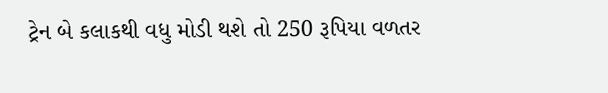ટ્રેન બે કલાકથી વધુ મોડી થશે તો 250 રૂપિયા વળતર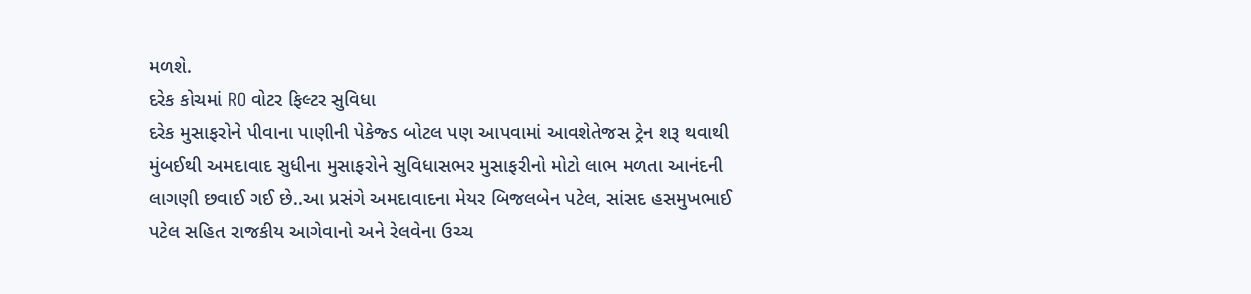મળશે.
દરેક કોચમાં RO વોટર ફિલ્ટર સુવિધા
દરેક મુસાફરોને પીવાના પાણીની પેકેજ્ડ બોટલ પણ આપવામાં આવશેતેજસ ટ્રેન શરૂ થવાથી મુંબઈથી અમદાવાદ સુધીના મુસાફરોને સુવિધાસભર મુસાફરીનો મોટો લાભ મળતા આનંદની લાગણી છવાઈ ગઈ છે..આ પ્રસંગે અમદાવાદના મેયર બિજલબેન પટેલ, સાંસદ હસમુખભાઈ પટેલ સહિત રાજકીય આગેવાનો અને રેલવેના ઉચ્ચ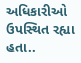અધિકારીઓ ઉપસ્થિત રહ્યા હતા..